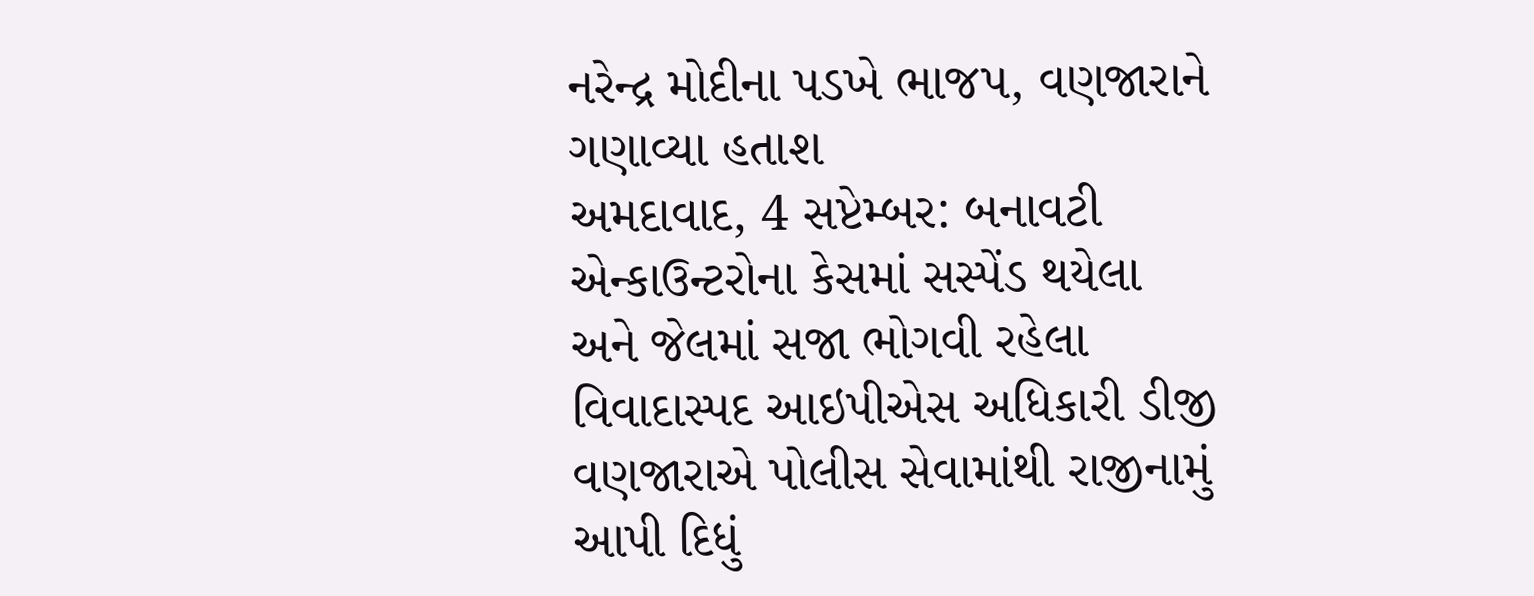નરેન્દ્ર મોદીના પડખે ભાજપ, વણજારાને ગણાવ્યા હતાશ
અમદાવાદ, 4 સપ્ટેમ્બર: બનાવટી એન્કાઉન્ટરોના કેસમાં સસ્પેંડ થયેલા અને જેલમાં સજા ભોગવી રહેલા વિવાદાસ્પદ આઇપીએસ અધિકારી ડીજી વણજારાએ પોલીસ સેવામાંથી રાજીનામું આપી દિધું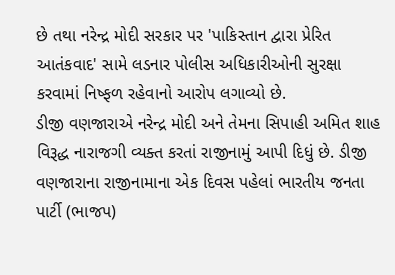છે તથા નરેન્દ્ર મોદી સરકાર પર 'પાકિસ્તાન દ્વારા પ્રેરિત આતંકવાદ' સામે લડનાર પોલીસ અધિકારીઓની સુરક્ષા કરવામાં નિષ્ફળ રહેવાનો આરોપ લગાવ્યો છે.
ડીજી વણજારાએ નરેન્દ્ર મોદી અને તેમના સિપાહી અમિત શાહ વિરૂદ્ધ નારાજગી વ્યક્ત કરતાં રાજીનામું આપી દિધું છે. ડીજી વણજારાના રાજીનામાના એક દિવસ પહેલાં ભારતીય જનતા પાર્ટી (ભાજપ)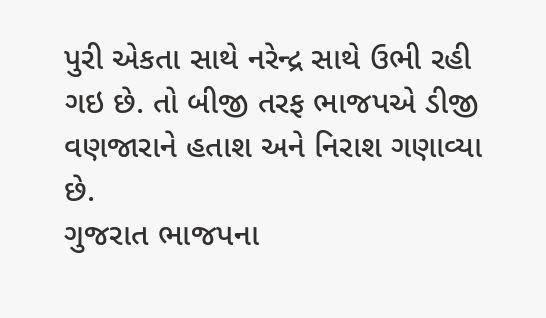પુરી એકતા સાથે નરેન્દ્ર સાથે ઉભી રહી ગઇ છે. તો બીજી તરફ ભાજપએ ડીજી વણજારાને હતાશ અને નિરાશ ગણાવ્યા છે.
ગુજરાત ભાજપના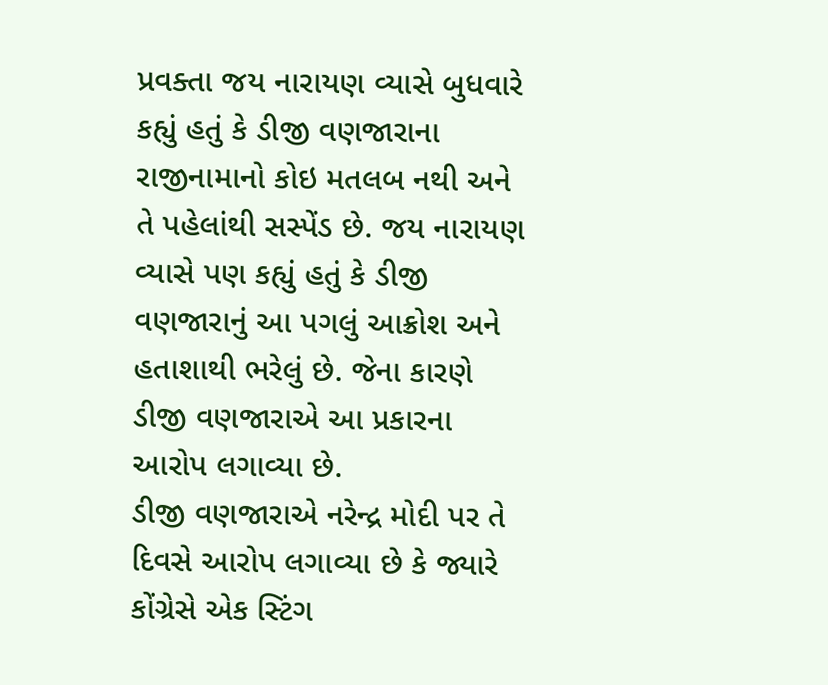પ્રવક્તા જય નારાયણ વ્યાસે બુધવારે કહ્યું હતું કે ડીજી વણજારાના રાજીનામાનો કોઇ મતલબ નથી અને તે પહેલાંથી સસ્પેંડ છે. જય નારાયણ વ્યાસે પણ કહ્યું હતું કે ડીજી વણજારાનું આ પગલું આક્રોશ અને હતાશાથી ભરેલું છે. જેના કારણે ડીજી વણજારાએ આ પ્રકારના આરોપ લગાવ્યા છે.
ડીજી વણજારાએ નરેન્દ્ર મોદી પર તે દિવસે આરોપ લગાવ્યા છે કે જ્યારે કોંગ્રેસે એક સ્ટિંગ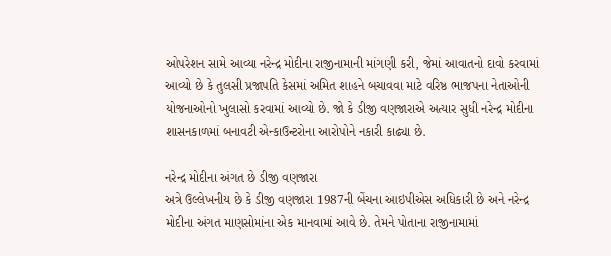ઓપરેશન સામે આવ્યા નરેન્દ્ર મોદીના રાજીનામાની માંગણી કરી, જેમાં આવાતનો દાવો કરવામાં આવ્યો છે કે તુલસી પ્રજાપતિ કેસમાં અમિત શાહને બચાવવા માટે વરિષ્ઠ ભાજપના નેતાઓની યોજનાઓનો ખુલાસો કરવામાં આવ્યો છે. જો કે ડીજી વણજારાએ અત્યાર સુધી નરેન્દ્ર મોદીના શાસનકાળમાં બનાવટી એન્કાઉન્ટરોના આરોપોને નકારી કાઢ્યા છે.

નરેન્દ્ર મોદીના અંગત છે ડીજી વણજારા
અત્રે ઉલ્લેખનીય છે કે ડીજી વણજારા 1987ની બેંચના આઇપીએસ અધિકારી છે અને નરેન્દ્ર મોદીના અંગત માણસોમાંના એક માનવામાં આવે છે. તેમને પોતાના રાજીનામામાં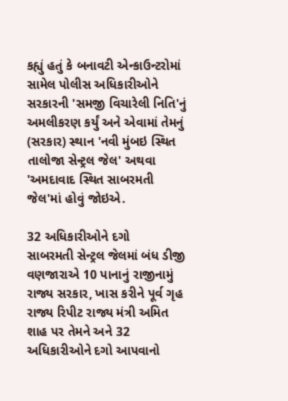કહ્યું હતું કે બનાવટી એન્કાઉન્ટરોમાં સામેલ પોલીસ અધિકારીઓને સરકારની 'સમજી વિચારેલી નિતિ'નું અમલીકરણ કર્યું અને એવામાં તેમનું (સરકાર) સ્થાન 'નવી મુંબઇ સ્થિત તાલોજા સેન્ટ્રલ જેલ' અથવા 'અમદાવાદ સ્થિત સાબરમતી જેલ'માં હોવું જોઇએ.

32 અધિકારીઓને દગો
સાબરમતી સેન્ટ્રલ જેલમાં બંધ ડીજી વણજારાએ 10 પાનાનું રાજીનામું રાજ્ય સરકાર, ખાસ કરીને પૂર્વ ગૃહ રાજ્ય રિપીટ રાજ્ય મંત્રી અમિત શાહ પર તેમને અને 32 અધિકારીઓને દગો આપવાનો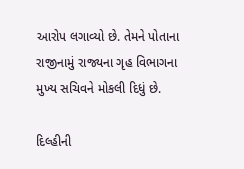આરોપ લગાવ્યો છે. તેમને પોતાના રાજીનામું રાજ્યના ગૃહ વિભાગના મુખ્ય સચિવને મોકલી દિધું છે.

દિલ્હીની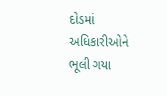દોડમાં અધિકારીઓને ભૂલી ગયા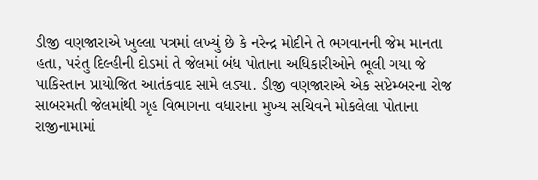ડીજી વણજારાએ ખુલ્લા પત્રમાં લખ્યું છે કે નરેન્દ્ર મોદીને તે ભગવાનની જેમ માનતા હતા, પરંતુ દિલ્હીની દોડમાં તે જેલમાં બંધ પોતાના અધિકારીઓને ભૂલી ગયા જે પાકિસ્તાન પ્રાયોજિત આતંકવાદ સામે લડ્યા. ડીજી વણજારાએ એક સપ્ટેમ્બરના રોજ સાબરમતી જેલમાંથી ગૃહ વિભાગના વધારાના મુખ્ય સચિવને મોકલેલા પોતાના રાજીનામામાં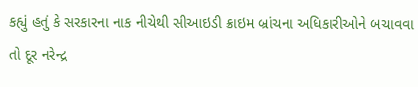કહ્યું હતું કે સરકારના નાક નીચેથી સીઆઇડી ક્રાઇમ બ્રાંચના અધિકારીઓને બચાવવા તો દૂર નરેન્દ્ર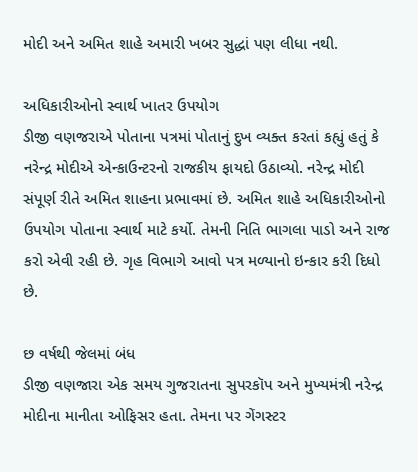મોદી અને અમિત શાહે અમારી ખબર સુદ્ધાં પણ લીધા નથી.

અધિકારીઓનો સ્વાર્થ ખાતર ઉપયોગ
ડીજી વણજરાએ પોતાના પત્રમાં પોતાનું દુખ વ્યક્ત કરતાં કહ્યું હતું કે નરેન્દ્ર મોદીએ એન્કાઉન્ટરનો રાજકીય ફાયદો ઉઠાવ્યો. નરેન્દ્ર મોદી સંપૂર્ણ રીતે અમિત શાહના પ્રભાવમાં છે. અમિત શાહે અધિકારીઓનો ઉપયોગ પોતાના સ્વાર્થ માટે કર્યો. તેમની નિતિ ભાગલા પાડો અને રાજ કરો એવી રહી છે. ગૃહ વિભાગે આવો પત્ર મળ્યાનો ઇન્કાર કરી દિધો છે.

છ વર્ષથી જેલમાં બંધ
ડીજી વણજારા એક સમય ગુજરાતના સુપરકૉપ અને મુખ્યમંત્રી નરેન્દ્ર મોદીના માનીતા ઓફિસર હતા. તેમના પર ગેંગસ્ટર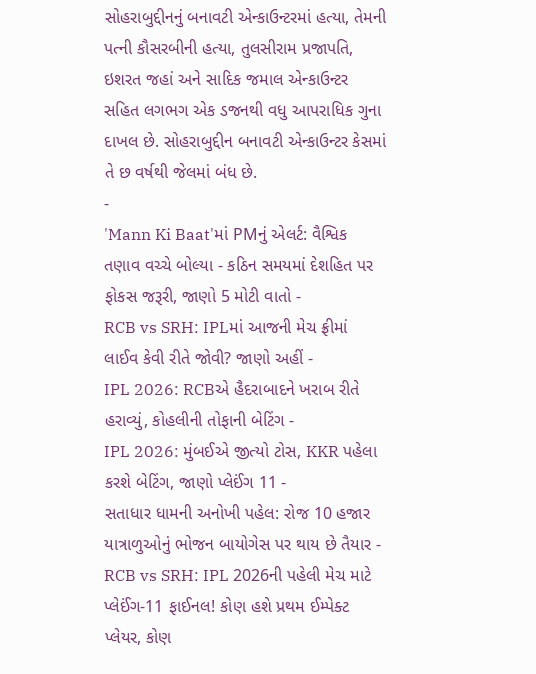સોહરાબુદ્દીનનું બનાવટી એન્કાઉન્ટરમાં હત્યા, તેમની પત્ની કૌસરબીની હત્યા, તુલસીરામ પ્રજાપતિ, ઇશરત જહાં અને સાદિક જમાલ એન્કાઉન્ટર સહિત લગભગ એક ડજનથી વધુ આપરાધિક ગુના દાખલ છે. સોહરાબુદ્દીન બનાવટી એન્કાઉન્ટર કેસમાં તે છ વર્ષથી જેલમાં બંધ છે.
-
'Mann Ki Baat'માં PMનું એલર્ટ: વૈશ્વિક તણાવ વચ્ચે બોલ્યા - કઠિન સમયમાં દેશહિત પર ફોકસ જરૂરી, જાણો 5 મોટી વાતો -
RCB vs SRH: IPLમાં આજની મેચ ફ્રીમાં લાઈવ કેવી રીતે જોવી? જાણો અહીં -
IPL 2026: RCBએ હૈદરાબાદને ખરાબ રીતે હરાવ્યું, કોહલીની તોફાની બેટિંગ -
IPL 2026: મુંબઈએ જીત્યો ટોસ, KKR પહેલા કરશે બેટિંગ, જાણો પ્લેઈંગ 11 -
સતાધાર ધામની અનોખી પહેલ: રોજ 10 હજાર યાત્રાળુઓનું ભોજન બાયોગેસ પર થાય છે તૈયાર -
RCB vs SRH: IPL 2026ની પહેલી મેચ માટે પ્લેઈંગ-11 ફાઈનલ! કોણ હશે પ્રથમ ઈમ્પેક્ટ પ્લેયર, કોણ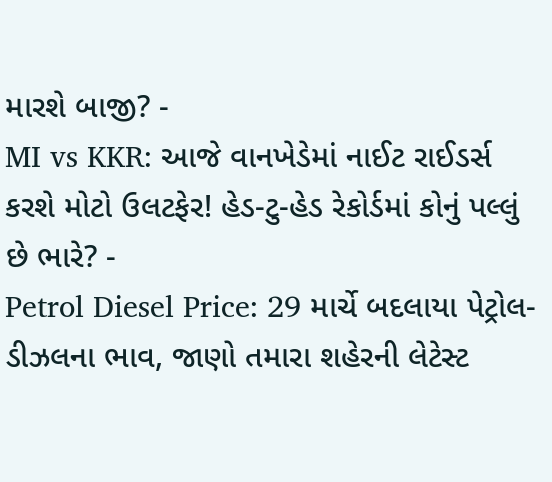મારશે બાજી? -
MI vs KKR: આજે વાનખેડેમાં નાઈટ રાઈડર્સ કરશે મોટો ઉલટફેર! હેડ-ટુ-હેડ રેકોર્ડમાં કોનું પલ્લું છે ભારે? -
Petrol Diesel Price: 29 માર્ચે બદલાયા પેટ્રોલ-ડીઝલના ભાવ, જાણો તમારા શહેરની લેટેસ્ટ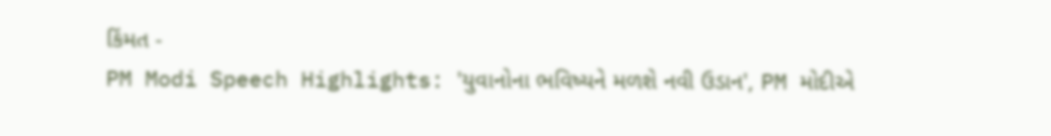કિંમત -
PM Modi Speech Highlights: 'યુવાનોના ભવિષ્યને મળશે નવી ઉડાન', PM મોદીએ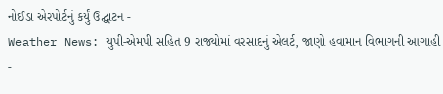નોઈડા એરપોર્ટનું કર્યું ઉદ્ઘાટન -
Weather News: યુપી-એમપી સહિત 9 રાજ્યોમાં વરસાદનું એલર્ટ, જાણો હવામાન વિભાગની આગાહી -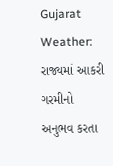Gujarat Weather: રાજ્યમાં આકરી ગરમીનો અનુભવ કરતા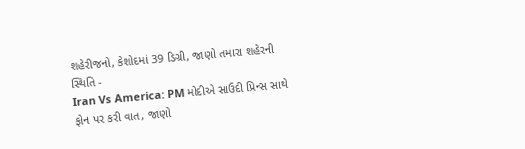શહેરીજનો, કેશોદમાં 39 ડિગ્રી, જાણો તમારા શહેરની સ્થિતિ -
Iran Vs America: PM મોદીએ સાઉદી પ્રિન્સ સાથે ફોન પર કરી વાત, જાણો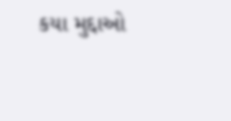કયા મુદ્દાઓ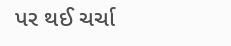પર થઈ ચર્ચા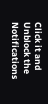Click it and Unblock the Notifications